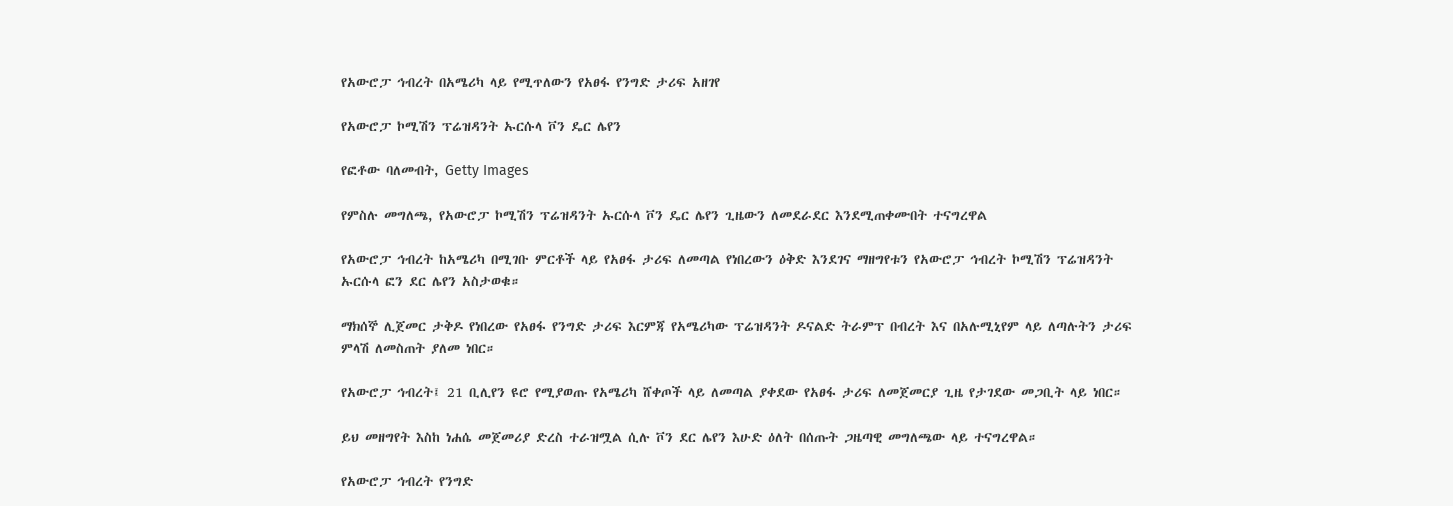የአውሮፓ ኅብረት በአሜሪካ ላይ የሚጥለውን የአፀፋ የንግድ ታሪፍ አዘገየ

የአውሮፓ ኮሚሽን ፕሬዝዳንት ኡርሱላ ቮን ዴር ሌየን

የፎቶው ባለመብት, Getty Images

የምስሉ መግለጫ, የአውሮፓ ኮሚሽን ፕሬዝዳንት ኡርሱላ ቮን ዴር ሌየን ጊዜውን ለመደራደር እንደሚጠቀሙበት ተናግረዋል

የአውሮፓ ኅብረት ከአሜሪካ በሚገቡ ምርቶች ላይ የአፀፋ ታሪፍ ለመጣል የነበረውን ዕቅድ እንደገና ማዘግየቱን የአውሮፓ ኅብረት ኮሚሽን ፕሬዝዳንት ኡርሱላ ፎን ደር ሌየን አስታወቁ።

ማክሰኞ ሊጀመር ታቅዶ የነበረው የአፀፋ የንግድ ታሪፍ እርምጃ የአሜሪካው ፕሬዝዳንት ዶናልድ ትራምፕ በብረት እና በአሉሚኒየም ላይ ለጣሉትን ታሪፍ ምላሽ ለመስጠት ያለመ ነበር።

የአውሮፓ ኅብረት፤ 21 ቢሊየን ዩሮ የሚያወጡ የአሜሪካ ሸቀጦች ላይ ለመጣል ያቀደው የአፀፋ ታሪፍ ለመጀመርያ ጊዜ የታገደው መጋቢት ላይ ነበር።

ይህ መዘግየት እስከ ነሐሴ መጀመሪያ ድረስ ተራዝሟል ሲሉ ቮን ደር ሌየን እሁድ ዕለት በሰጡት ጋዜጣዊ መግለጫው ላይ ተናግረዋል።

የአውሮፓ ኅብረት የንግድ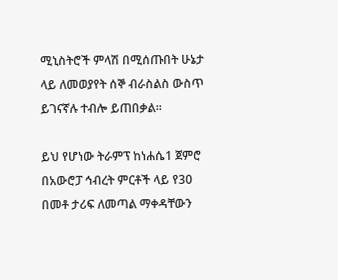ሚኒስትሮች ምላሽ በሚሰጡበት ሁኔታ ላይ ለመወያየት ሰኞ ብራስልስ ውስጥ ይገናኛሉ ተብሎ ይጠበቃል።

ይህ የሆነው ትራምፕ ከነሐሴ1 ጀምሮ በአውሮፓ ኅብረት ምርቶች ላይ የ30 በመቶ ታሪፍ ለመጣል ማቀዳቸውን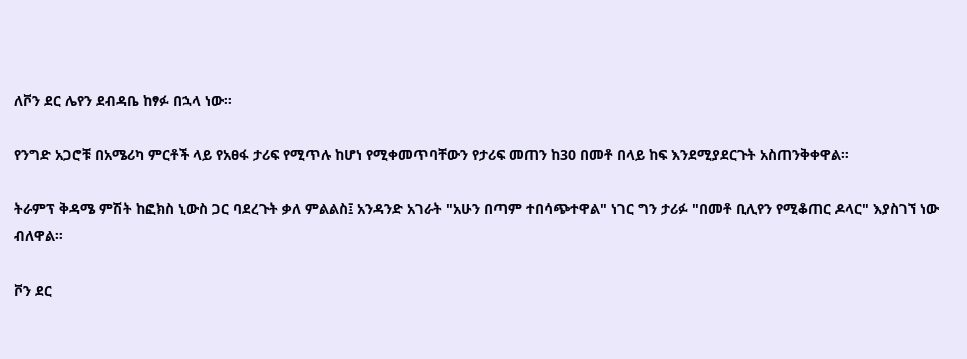ለቮን ደር ሌየን ደብዳቤ ከፃፉ በኋላ ነው።

የንግድ አጋሮቹ በአሜሪካ ምርቶች ላይ የአፀፋ ታሪፍ የሚጥሉ ከሆነ የሚቀመጥባቸውን የታሪፍ መጠን ከ30 በመቶ በላይ ከፍ እንደሚያደርጉት አስጠንቅቀዋል።

ትራምፕ ቅዳሜ ምሽት ከፎክስ ኒውስ ጋር ባደረጉት ቃለ ምልልስ፤ አንዳንድ አገራት "አሁን በጣም ተበሳጭተዋል" ነገር ግን ታሪፉ "በመቶ ቢሊየን የሚቆጠር ዶላር" እያስገኘ ነው ብለዋል።

ቮን ደር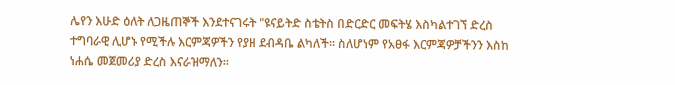ሌየን እሁድ ዕለት ለጋዜጠኞች እንደተናገሩት "ዩናይትድ ስቴትስ በድርድር መፍትሄ እስካልተገኘ ድረስ ተግባራዊ ሊሆኑ የሚችሉ እርምጃዎችን የያዘ ደብዳቤ ልካለች። ስለሆነም የአፀፋ እርምጃዎቻችንን እስከ ነሐሴ መጀመሪያ ድረስ እናራዝማለን።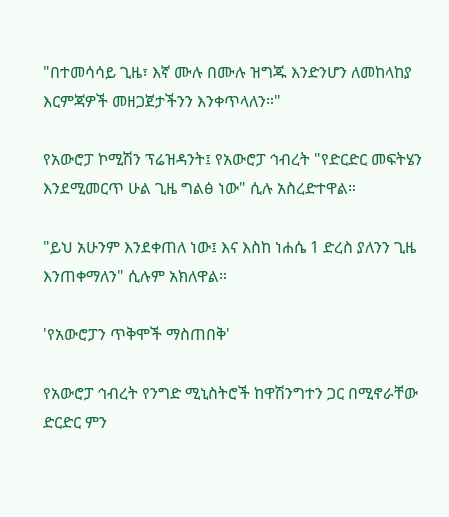"በተመሳሳይ ጊዜ፣ እኛ ሙሉ በሙሉ ዝግጁ እንድንሆን ለመከላከያ እርምጃዎች መዘጋጀታችንን እንቀጥላለን።"

የአውሮፓ ኮሚሽን ፕሬዝዳንት፤ የአውሮፓ ኅብረት "የድርድር መፍትሄን እንደሚመርጥ ሁል ጊዜ ግልፅ ነው" ሲሉ አስረድተዋል።

"ይህ አሁንም እንደቀጠለ ነው፤ እና እስከ ነሐሴ 1 ድረስ ያለንን ጊዜ እንጠቀማለን" ሲሉም አክለዋል።

'የአውሮፓን ጥቅሞች ማስጠበቅ'

የአውሮፓ ኅብረት የንግድ ሚኒስትሮች ከዋሽንግተን ጋር በሚኖራቸው ድርድር ምን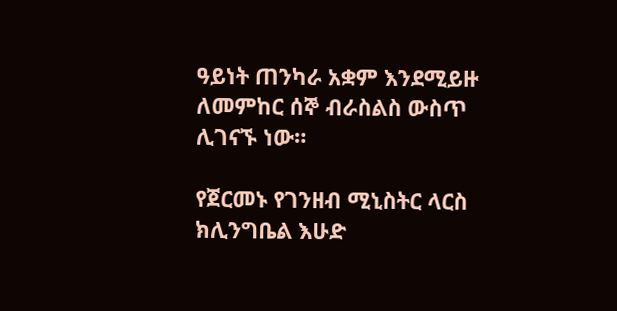ዓይነት ጠንካራ አቋም እንደሚይዙ ለመምከር ሰኞ ብራስልስ ውስጥ ሊገናኙ ነው።

የጀርመኑ የገንዘብ ሚኒስትር ላርስ ክሊንግቤል እሁድ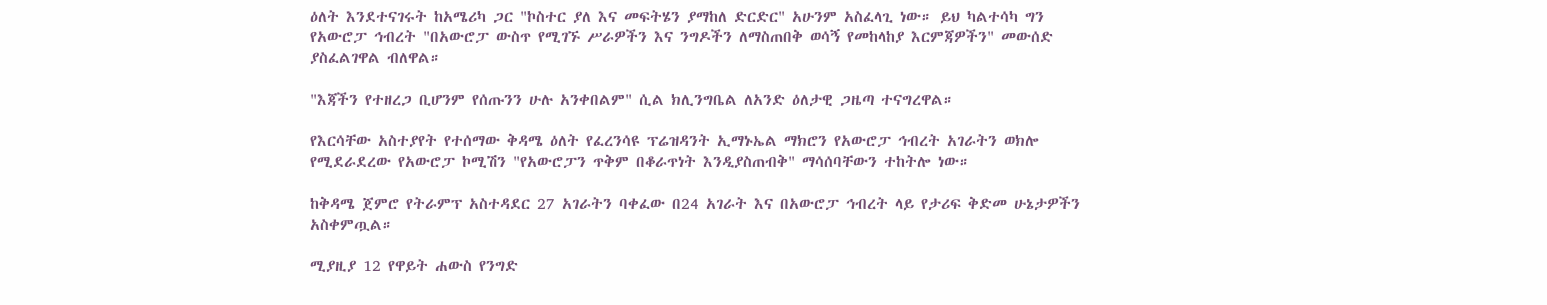ዕለት እንደተናገሩት ከአሜሪካ ጋር "ኮስተር ያለ እና መፍትሄን ያማከለ ድርድር" አሁንም አስፈላጊ ነው። ይህ ካልተሳካ ግን የአውሮፓ ኅብረት "በአውሮፓ ውስጥ የሚገኙ ሥራዎችን እና ንግዶችን ለማስጠበቅ ወሳኝ የመከላከያ እርምጃዎችን" መውሰድ ያስፈልገዋል ብለዋል።

"እጃችን የተዘረጋ ቢሆንም የሰጡንን ሁሉ አንቀበልም" ሲል ክሊንግቤል ለአንድ ዕለታዊ ጋዜጣ ተናግረዋል።

የእርሳቸው አስተያየት የተሰማው ቅዳሜ ዕለት የፈረንሳዩ ፕሬዝዳንት ኢማኑኤል ማክሮን የአውሮፓ ኅብረት አገራትን ወክሎ የሚደራደረው የአውሮፓ ኮሚሽን "የአውሮፓን ጥቅም በቆራጥነት እንዲያስጠብቅ" ማሳሰባቸውን ተከትሎ ነው።

ከቅዳሜ ጀምሮ የትራምፕ አስተዳደር 27 አገራትን ባቀፈው በ24 አገራት እና በአውሮፓ ኅብረት ላይ የታሪፍ ቅድመ ሁኔታዎችን አስቀምጧል።

ሚያዚያ 12 የዋይት ሐውስ የንግድ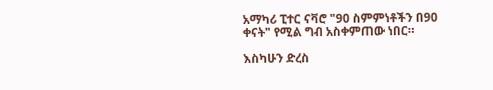አማካሪ ፒተር ናቫሮ "90 ስምምነቶችን በ90 ቀናት" የሚል ግብ አስቀምጠው ነበር።

እስካሁን ድረስ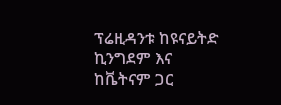ፕሬዚዳንቱ ከዩናይትድ ኪንግደም እና ከቬትናም ጋር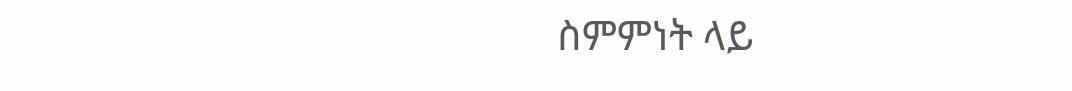ስምምነት ላይ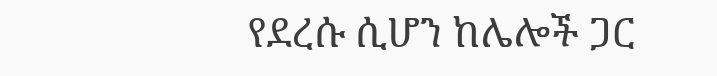የደረሱ ሲሆን ከሌሎች ጋር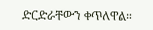ድርድራቸውን ቀጥለዋል።